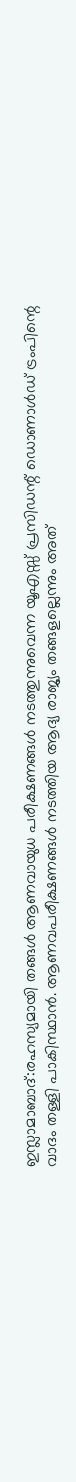ഇസ്ലാമാബാദ്:രഹസ്യമായി തങ്ങൾ ആണവായുധ പരീക്ഷണങ്ങൾ നടത്തുന്നുവെന്ന യൂഎസ്സ് പ്രസിഡന്റ് ഡൊണാൾഡ് ട്രംപിന്റെ വാദം തള്ളി പാകിസ്ഥാൻ. ആണവപരീക്ഷണങ്ങൾ നടത്തിയ ആദ്യ രാജ്യം തങ്ങളല്ലെന്നും അത്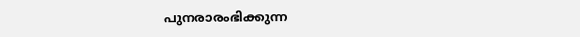പുനരാരംഭിക്കുന്ന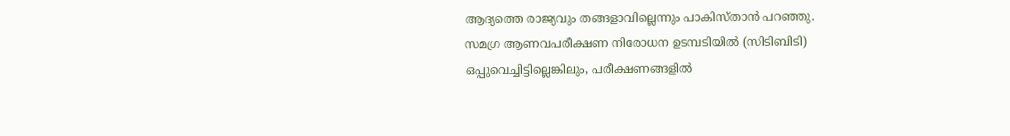ആദ്യത്തെ രാജ്യവും തങ്ങളാവില്ലെന്നും പാകിസ്താൻ പറഞ്ഞു.
സമഗ്ര ആണവപരീക്ഷണ നിരോധന ഉടമ്പടിയിൽ (സിടിബിടി) ഒപ്പുവെച്ചിട്ടില്ലെങ്കിലും, പരീക്ഷണങ്ങളിൽ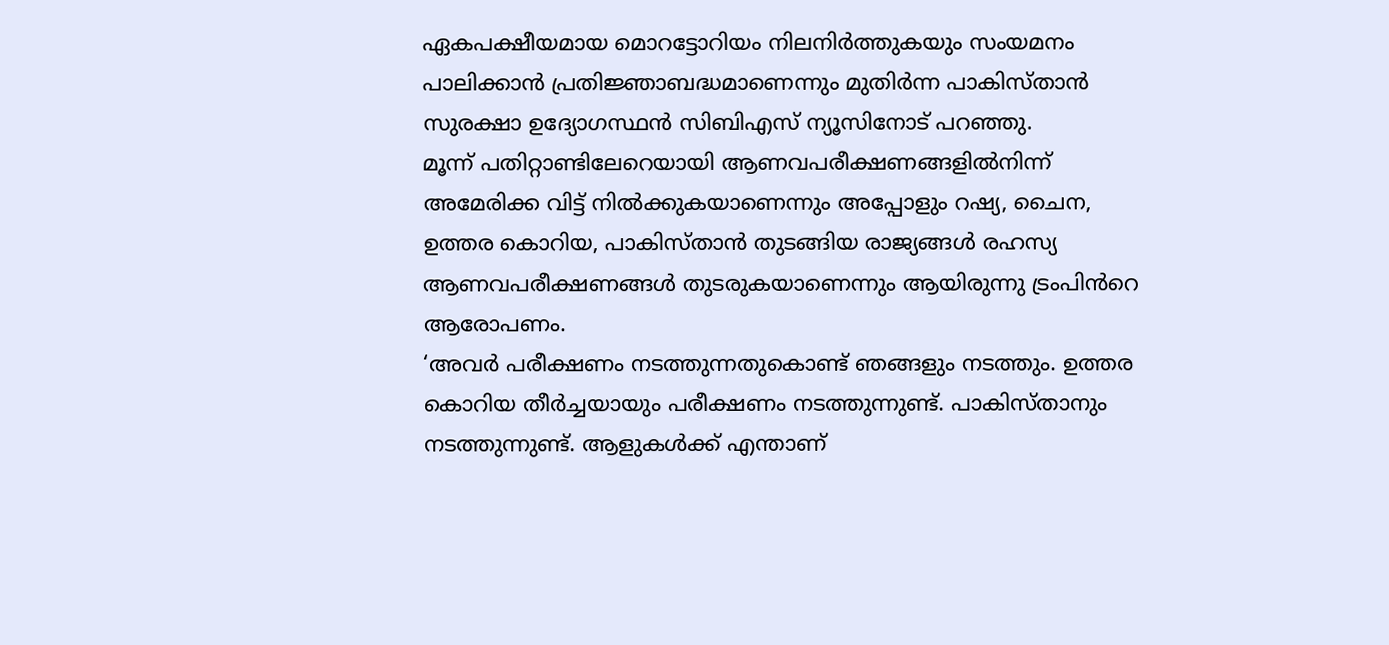ഏകപക്ഷീയമായ മൊറട്ടോറിയം നിലനിർത്തുകയും സംയമനം പാലിക്കാൻ പ്രതിജ്ഞാബദ്ധമാണെന്നും മുതിർന്ന പാകിസ്താൻ സുരക്ഷാ ഉദ്യോഗസ്ഥൻ സിബിഎസ് ന്യൂസിനോട് പറഞ്ഞു.
മൂന്ന് പതിറ്റാണ്ടിലേറെയായി ആണവപരീക്ഷണങ്ങളിൽനിന്ന് അമേരിക്ക വിട്ട് നിൽക്കുകയാണെന്നും അപ്പോളും റഷ്യ, ചൈന, ഉത്തര കൊറിയ, പാകിസ്താൻ തുടങ്ങിയ രാജ്യങ്ങൾ രഹസ്യ ആണവപരീക്ഷണങ്ങൾ തുടരുകയാണെന്നും ആയിരുന്നു ട്രംപിൻറെ ആരോപണം.
‘അവർ പരീക്ഷണം നടത്തുന്നതുകൊണ്ട് ഞങ്ങളും നടത്തും. ഉത്തര കൊറിയ തീർച്ചയായും പരീക്ഷണം നടത്തുന്നുണ്ട്. പാകിസ്താനും നടത്തുന്നുണ്ട്. ആളുകൾക്ക് എന്താണ്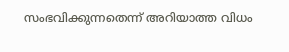സംഭവിക്കുന്നതെന്ന് അറിയാത്ത വിധം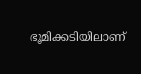ഭൂമിക്കടിയിലാണ്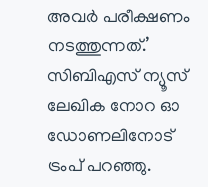അവർ പരീക്ഷണം നടത്തുന്നത്.’ സിബിഎസ് ന്യൂസ് ലേഖിക നോറ ഓ ഡോണലിനോട് ട്രംപ് പറഞ്ഞു.